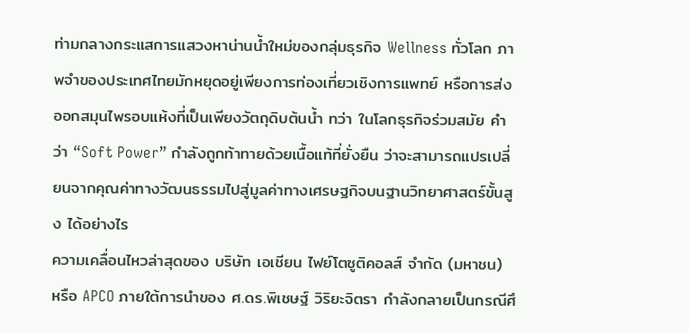ท่ามกลางกระแสการแสวงหาน่านน้ำใหม่ของกลุ่มธุรกิจ Wellness ทั่วโลก ภาพจำของประเทศไทยมักหยุดอยู่เพียงการท่องเที่ยวเชิงการแพทย์ หรือการส่งออกสมุนไพรอบแห้งที่เป็นเพียงวัตถุดิบต้นน้ำ ทว่า ในโลกธุรกิจร่วมสมัย คำว่า “Soft Power” กำลังถูกท้าทายด้วยเนื้อแท้ที่ยั่งยืน ว่าจะสามารถแปรเปลี่ยนจากคุณค่าทางวัฒนธรรมไปสู่มูลค่าทางเศรษฐกิจบนฐานวิทยาศาสตร์ขั้นสูง ได้อย่างไร
ความเคลื่อนไหวล่าสุดของ บริษัท เอเชียน ไฟย์โตซูติคอลส์ จำกัด (มหาชน) หรือ APCO ภายใต้การนำของ ศ.ดร.พิเชษฐ์ วิริยะจิตรา กำลังกลายเป็นกรณีศึ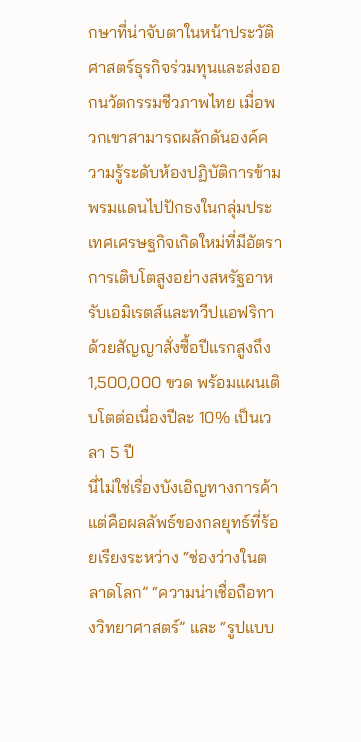กษาที่น่าจับตาในหน้าประวัติศาสตร์ธุรกิจร่วมทุนและส่งออกนวัตกรรมชีวภาพไทย เมื่อพวกเขาสามารถผลักดันองค์ความรู้ระดับห้องปฏิบัติการข้ามพรมแดนไปปักธงในกลุ่มประเทศเศรษฐกิจเกิดใหม่ที่มีอัตราการเติบโตสูงอย่างสหรัฐอาหรับเอมิเรตส์และทวีปแอฟริกา ด้วยสัญญาสั่งซื้อปีแรกสูงถึง 1,500,000 ขวด พร้อมแผนเติบโตต่อเนื่องปีละ 10% เป็นเวลา 5 ปี
นี่ไม่ใช่เรื่องบังเอิญทางการค้า แต่คือผลลัพธ์ของกลยุทธ์ที่ร้อยเรียงระหว่าง “ช่องว่างในตลาดโลก” “ความน่าเชื่อถือทางวิทยาศาสตร์” และ “รูปแบบ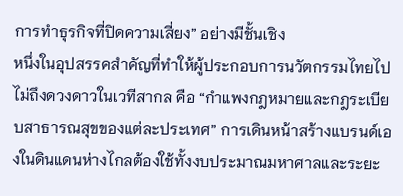การทำธุรกิจที่ปิดความเสี่ยง” อย่างมีชั้นเชิง
หนึ่งในอุปสรรคสำคัญที่ทำให้ผู้ประกอบการนวัตกรรมไทยไปไม่ถึงดวงดาวในเวทีสากล คือ “กำแพงกฎหมายและกฎระเบียบสาธารณสุขของแต่ละประเทศ” การเดินหน้าสร้างแบรนด์เองในดินแดนห่างไกลต้องใช้ทั้งงบประมาณมหาศาลและระยะ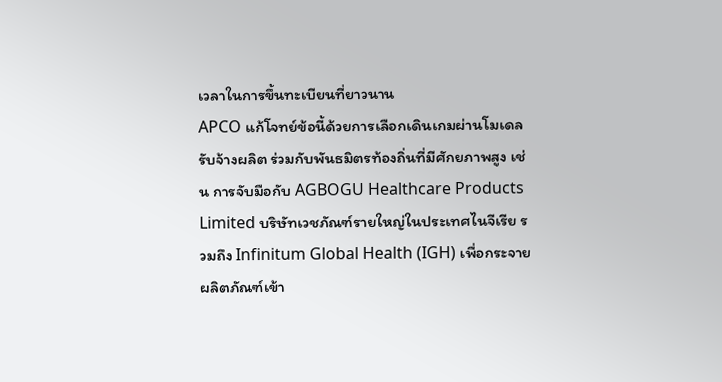เวลาในการขึ้นทะเบียนที่ยาวนาน
APCO แก้โจทย์ข้อนี้ด้วยการเลือกเดินเกมผ่านโมเดลรับจ้างผลิต ร่วมกับพันธมิตรท้องถิ่นที่มีศักยภาพสูง เช่น การจับมือกับ AGBOGU Healthcare Products Limited บริษัทเวชภัณฑ์รายใหญ่ในประเทศไนจีเรีย รวมถึง Infinitum Global Health (IGH) เพื่อกระจายผลิตภัณฑ์เข้า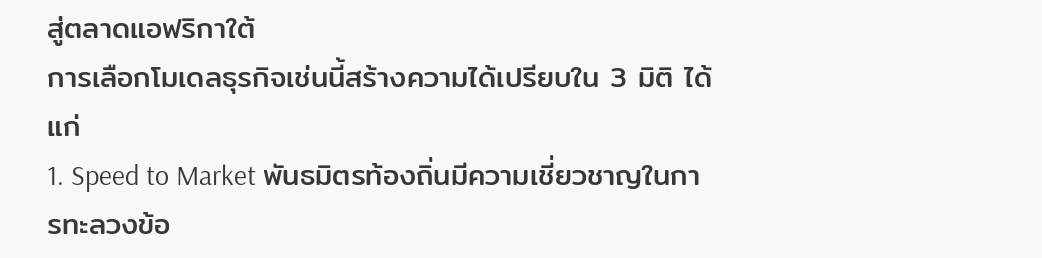สู่ตลาดแอฟริกาใต้
การเลือกโมเดลธุรกิจเช่นนี้สร้างความได้เปรียบใน 3 มิติ ได้แก่
1. Speed to Market พันธมิตรท้องถิ่นมีความเชี่ยวชาญในการทะลวงข้อ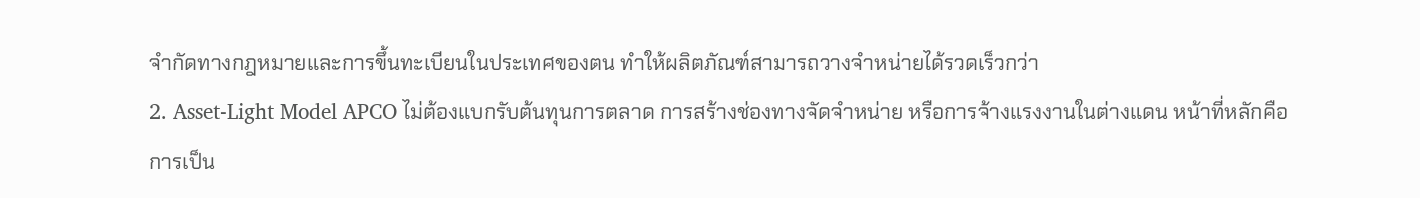จำกัดทางกฎหมายและการขึ้นทะเบียนในประเทศของตน ทำให้ผลิตภัณฑ์สามารถวางจำหน่ายได้รวดเร็วกว่า
2. Asset-Light Model APCO ไม่ต้องแบกรับต้นทุนการตลาด การสร้างช่องทางจัดจำหน่าย หรือการจ้างแรงงานในต่างแดน หน้าที่หลักคือการเป็น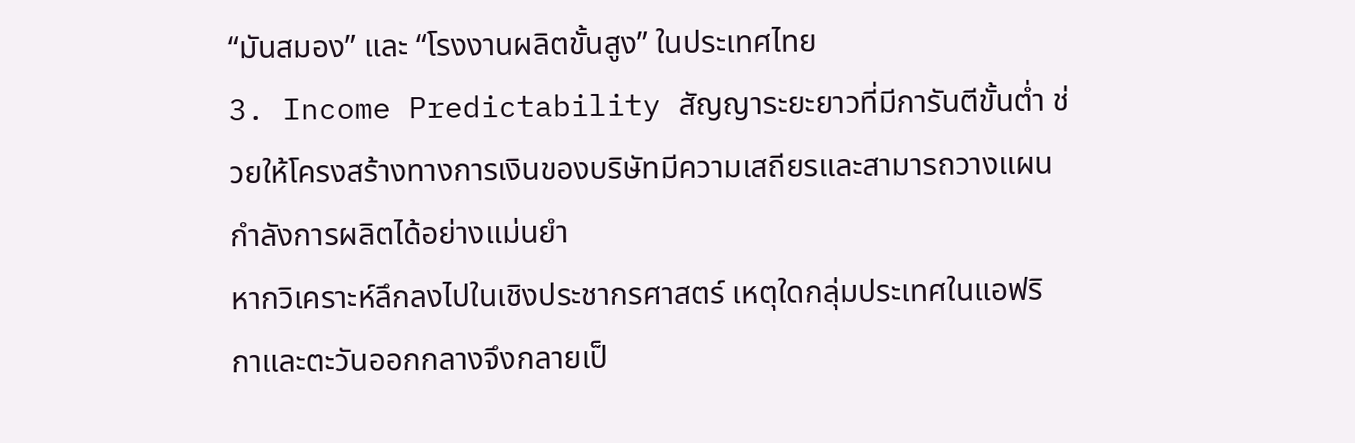“มันสมอง” และ “โรงงานผลิตขั้นสูง” ในประเทศไทย
3. Income Predictability สัญญาระยะยาวที่มีการันตีขั้นต่ำ ช่วยให้โครงสร้างทางการเงินของบริษัทมีความเสถียรและสามารถวางแผนกำลังการผลิตได้อย่างแม่นยำ
หากวิเคราะห์ลึกลงไปในเชิงประชากรศาสตร์ เหตุใดกลุ่มประเทศในแอฟริกาและตะวันออกกลางจึงกลายเป็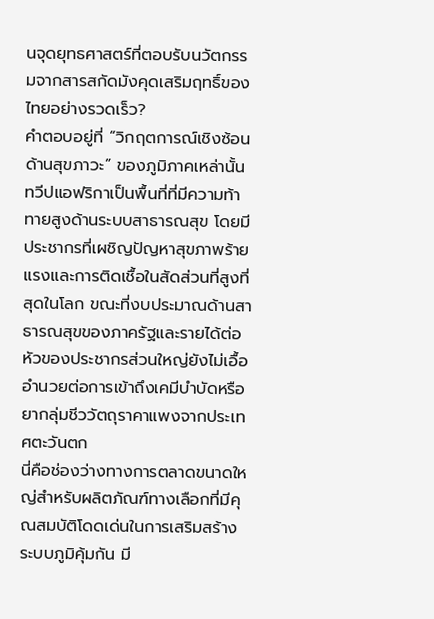นจุดยุทธศาสตร์ที่ตอบรับนวัตกรรมจากสารสกัดมังคุดเสริมฤทธิ์ของไทยอย่างรวดเร็ว?
คำตอบอยู่ที่ “วิกฤตการณ์เชิงซ้อนด้านสุขภาวะ” ของภูมิภาคเหล่านั้น ทวีปแอฟริกาเป็นพื้นที่ที่มีความท้าทายสูงด้านระบบสาธารณสุข โดยมีประชากรที่เผชิญปัญหาสุขภาพร้ายแรงและการติดเชื้อในสัดส่วนที่สูงที่สุดในโลก ขณะที่งบประมาณด้านสาธารณสุขของภาครัฐและรายได้ต่อหัวของประชากรส่วนใหญ่ยังไม่เอื้ออำนวยต่อการเข้าถึงเคมีบำบัดหรือยากลุ่มชีววัตถุราคาแพงจากประเทศตะวันตก
นี่คือช่องว่างทางการตลาดขนาดใหญ่สำหรับผลิตภัณฑ์ทางเลือกที่มีคุณสมบัติโดดเด่นในการเสริมสร้างระบบภูมิคุ้มกัน มี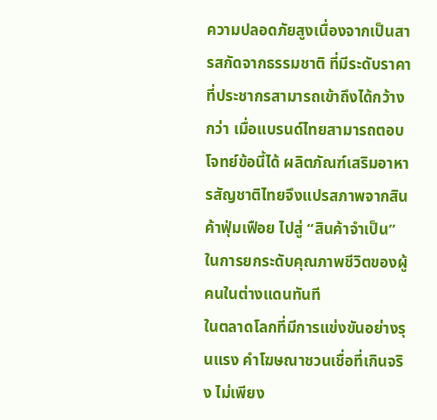ความปลอดภัยสูงเนื่องจากเป็นสารสกัดจากธรรมชาติ ที่มีระดับราคาที่ประชากรสามารถเข้าถึงได้กว้างกว่า เมื่อแบรนด์ไทยสามารถตอบโจทย์ข้อนี้ได้ ผลิตภัณฑ์เสริมอาหารสัญชาติไทยจึงแปรสภาพจากสินค้าฟุ่มเฟือย ไปสู่ “สินค้าจำเป็น” ในการยกระดับคุณภาพชีวิตของผู้คนในต่างแดนทันที
ในตลาดโลกที่มีการแข่งขันอย่างรุนแรง คำโฆษณาชวนเชื่อที่เกินจริง ไม่เพียง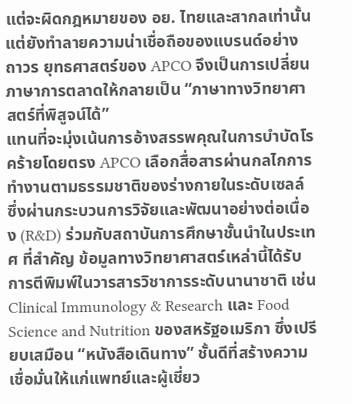แต่จะผิดกฎหมายของ อย. ไทยและสากลเท่านั้น แต่ยังทำลายความน่าเชื่อถือของแบรนด์อย่างถาวร ยุทธศาสตร์ของ APCO จึงเป็นการเปลี่ยนภาษาการตลาดให้กลายเป็น “ภาษาทางวิทยาศาสตร์ที่พิสูจน์ได้”
แทนที่จะมุ่งเน้นการอ้างสรรพคุณในการบำบัดโรคร้ายโดยตรง APCO เลือกสื่อสารผ่านกลไกการทำงานตามธรรมชาติของร่างกายในระดับเซลล์ ซึ่งผ่านกระบวนการวิจัยและพัฒนาอย่างต่อเนื่อง (R&D) ร่วมกับสถาบันการศึกษาชั้นนำในประเทศ ที่สำคัญ ข้อมูลทางวิทยาศาสตร์เหล่านี้ได้รับการตีพิมพ์ในวารสารวิชาการระดับนานาชาติ เช่น Clinical Immunology & Research และ Food Science and Nutrition ของสหรัฐอเมริกา ซึ่งเปรียบเสมือน “หนังสือเดินทาง” ชั้นดีที่สร้างความเชื่อมั่นให้แก่แพทย์และผู้เชี่ยว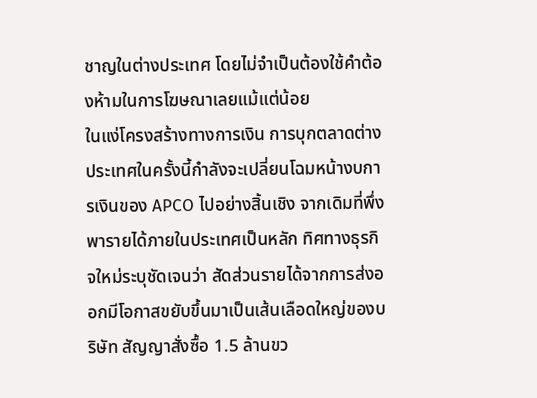ชาญในต่างประเทศ โดยไม่จำเป็นต้องใช้คำต้องห้ามในการโฆษณาเลยแม้แต่น้อย
ในแง่โครงสร้างทางการเงิน การบุกตลาดต่างประเทศในครั้งนี้กำลังจะเปลี่ยนโฉมหน้างบการเงินของ APCO ไปอย่างสิ้นเชิง จากเดิมที่พึ่งพารายได้ภายในประเทศเป็นหลัก ทิศทางธุรกิจใหม่ระบุชัดเจนว่า สัดส่วนรายได้จากการส่งออกมีโอกาสขยับขึ้นมาเป็นเส้นเลือดใหญ่ของบริษัท สัญญาสั่งซื้อ 1.5 ล้านขว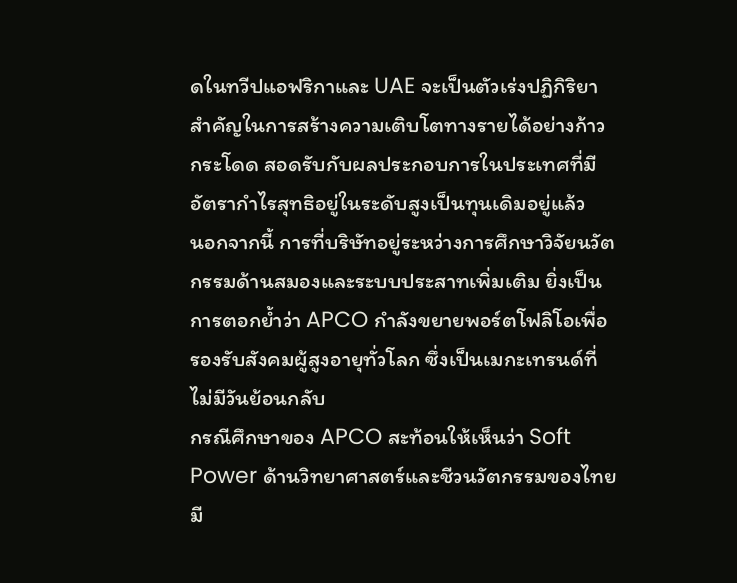ดในทวีปแอฟริกาและ UAE จะเป็นตัวเร่งปฏิกิริยาสำคัญในการสร้างความเติบโตทางรายได้อย่างก้าวกระโดด สอดรับกับผลประกอบการในประเทศที่มีอัตรากำไรสุทธิอยู่ในระดับสูงเป็นทุนเดิมอยู่แล้ว
นอกจากนี้ การที่บริษัทอยู่ระหว่างการศึกษาวิจัยนวัตกรรมด้านสมองและระบบประสาทเพิ่มเติม ยิ่งเป็นการตอกย้ำว่า APCO กำลังขยายพอร์ตโฟลิโอเพื่อรองรับสังคมผู้สูงอายุทั่วโลก ซึ่งเป็นเมกะเทรนด์ที่ไม่มีวันย้อนกลับ
กรณีศึกษาของ APCO สะท้อนให้เห็นว่า Soft Power ด้านวิทยาศาสตร์และชีวนวัตกรรมของไทยมี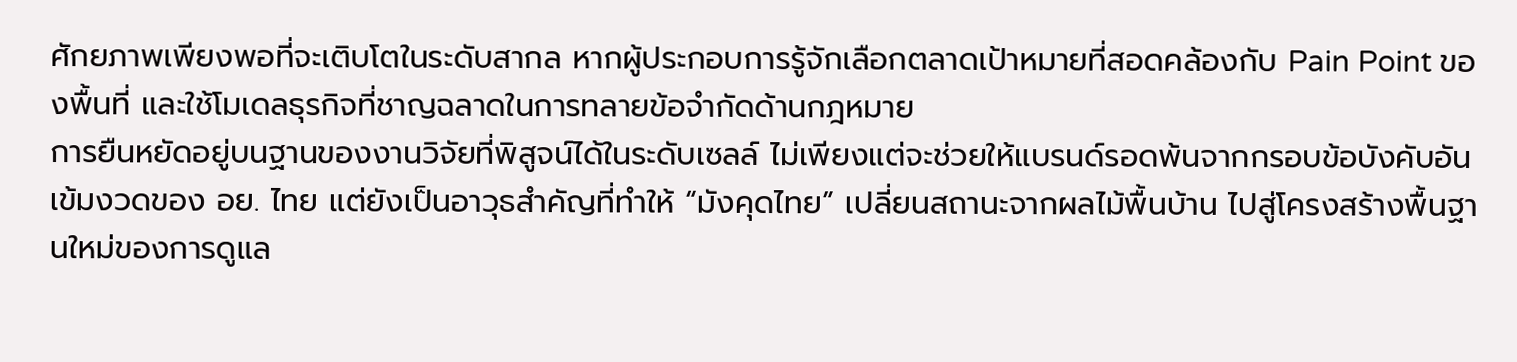ศักยภาพเพียงพอที่จะเติบโตในระดับสากล หากผู้ประกอบการรู้จักเลือกตลาดเป้าหมายที่สอดคล้องกับ Pain Point ของพื้นที่ และใช้โมเดลธุรกิจที่ชาญฉลาดในการทลายข้อจำกัดด้านกฎหมาย
การยืนหยัดอยู่บนฐานของงานวิจัยที่พิสูจน์ได้ในระดับเซลล์ ไม่เพียงแต่จะช่วยให้แบรนด์รอดพ้นจากกรอบข้อบังคับอันเข้มงวดของ อย. ไทย แต่ยังเป็นอาวุธสำคัญที่ทำให้ “มังคุดไทย” เปลี่ยนสถานะจากผลไม้พื้นบ้าน ไปสู่โครงสร้างพื้นฐานใหม่ของการดูแล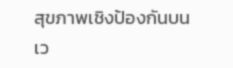สุขภาพเชิงป้องกันบนเว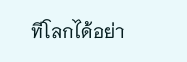ทีโลกได้อย่า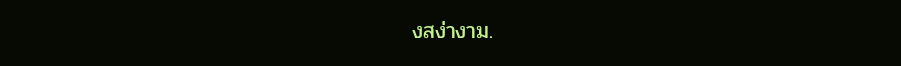งสง่างาม.